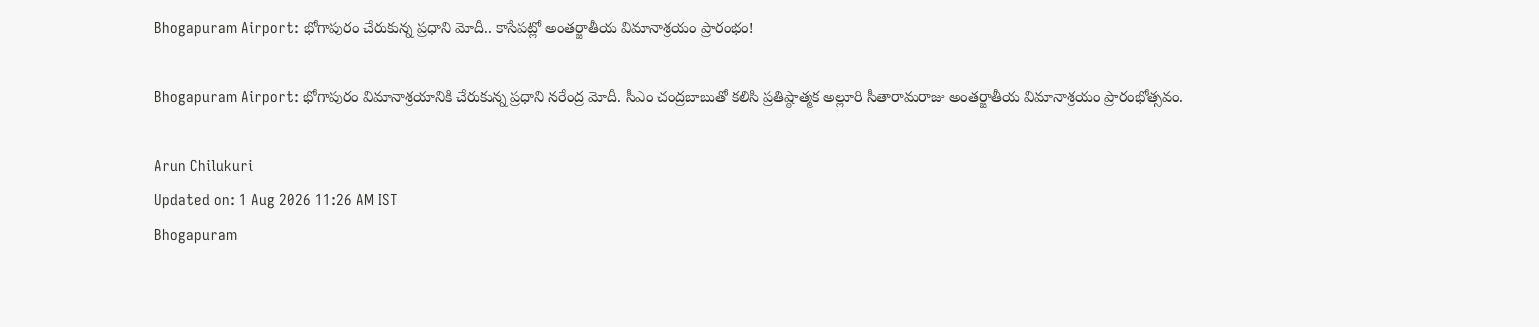Bhogapuram Airport: భోగాపురం చేరుకున్న ప్రధాని మోదీ.. కాసేపట్లో అంతర్జాతీయ విమానాశ్రయం ప్రారంభం!

Bhogapuram Airport: భోగాపురం విమానాశ్రయానికి చేరుకున్న ప్రధాని నరేంద్ర మోదీ. సీఎం చంద్రబాబుతో కలిసి ప్రతిష్ఠాత్మక అల్లూరి సీతారామరాజు అంతర్జాతీయ విమానాశ్రయం ప్రారంభోత్సవం.

Arun Chilukuri
Updated on: 1 Aug 2026 11:26 AM IST
Bhogapuram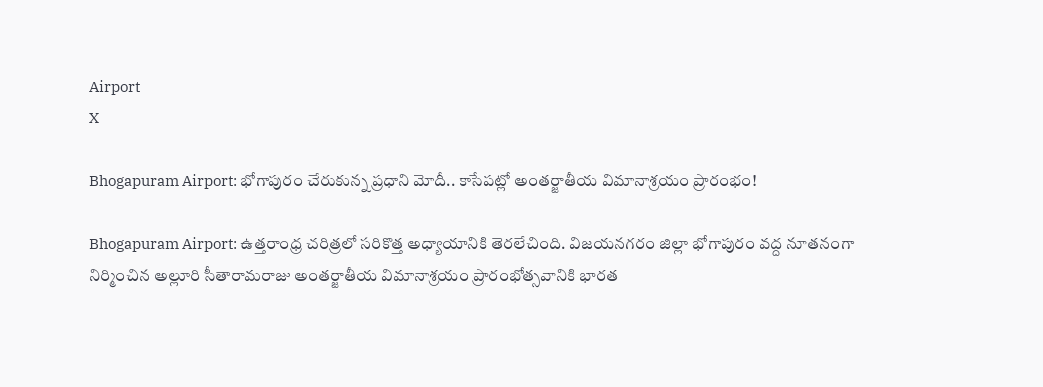Airport
X

Bhogapuram Airport: భోగాపురం చేరుకున్న ప్రధాని మోదీ.. కాసేపట్లో అంతర్జాతీయ విమానాశ్రయం ప్రారంభం!

Bhogapuram Airport: ఉత్తరాంధ్ర చరిత్రలో సరికొత్త అధ్యాయానికి తెరలేచింది. విజయనగరం జిల్లా భోగాపురం వద్ద నూతనంగా నిర్మించిన అల్లూరి సీతారామరాజు అంతర్జాతీయ విమానాశ్రయం ప్రారంభోత్సవానికి భారత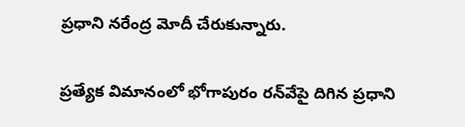ప్రధాని నరేంద్ర మోదీ చేరుకున్నారు.

ప్రత్యేక విమానంలో భోగాపురం రన్‌వేపై దిగిన ప్రధాని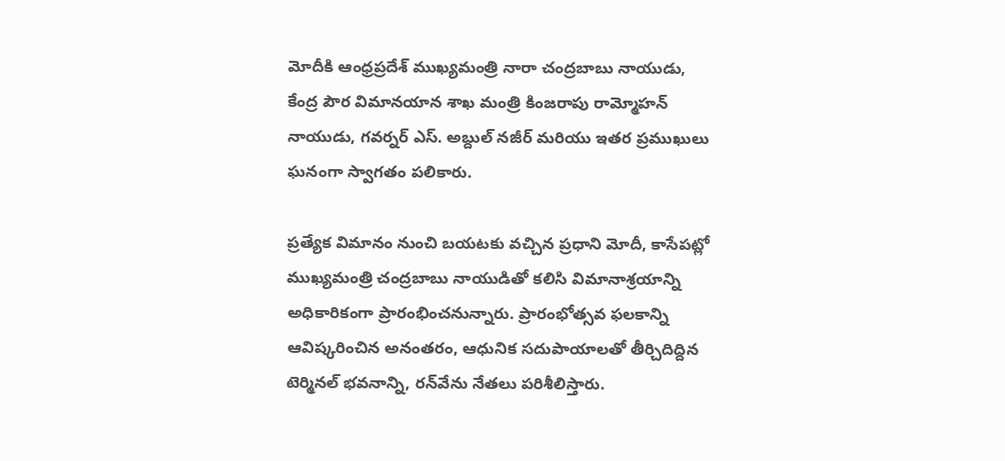మోదీకి ఆంధ్రప్రదేశ్ ముఖ్యమంత్రి నారా చంద్రబాబు నాయుడు, కేంద్ర పౌర విమానయాన శాఖ మంత్రి కింజరాపు రామ్మోహన్ నాయుడు, గవర్నర్ ఎస్. అబ్దుల్ నజీర్ మరియు ఇతర ప్రముఖులు ఘనంగా స్వాగతం పలికారు.

ప్రత్యేక విమానం నుంచి బయటకు వచ్చిన ప్రధాని మోదీ, కాసేపట్లో ముఖ్యమంత్రి చంద్రబాబు నాయుడితో కలిసి విమానాశ్రయాన్ని అధికారికంగా ప్రారంభించనున్నారు. ప్రారంభోత్సవ ఫలకాన్ని ఆవిష్కరించిన అనంతరం, ఆధునిక సదుపాయాలతో తీర్చిదిద్దిన టెర్మినల్ భవనాన్ని, రన్‌వేను నేతలు పరిశీలిస్తారు.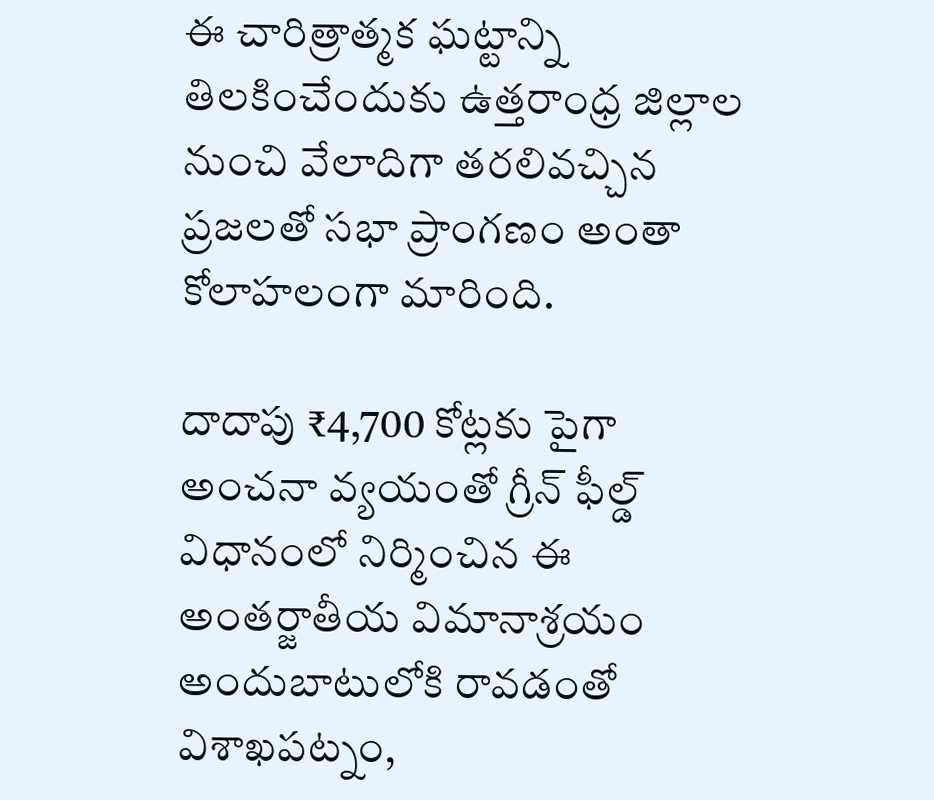ఈ చారిత్రాత్మక ఘట్టాన్ని తిలకించేందుకు ఉత్తరాంధ్ర జిల్లాల నుంచి వేలాదిగా తరలివచ్చిన ప్రజలతో సభా ప్రాంగణం అంతా కోలాహలంగా మారింది.

దాదాపు ₹4,700 కోట్లకు పైగా అంచనా వ్యయంతో గ్రీన్ ఫీల్డ్ విధానంలో నిర్మించిన ఈ అంతర్జాతీయ విమానాశ్రయం అందుబాటులోకి రావడంతో విశాఖపట్నం,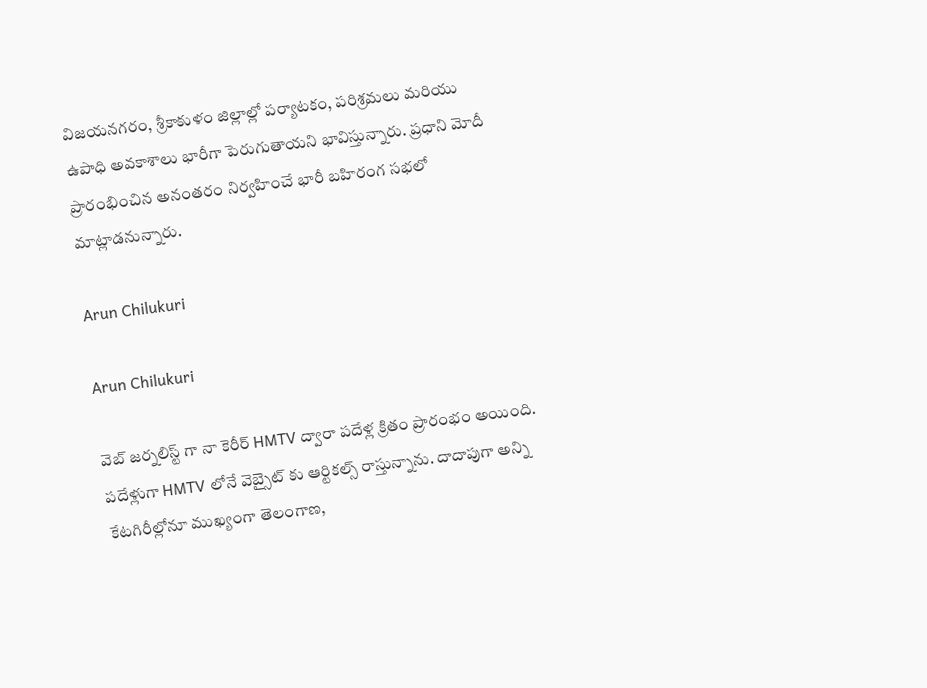విజయనగరం, శ్రీకాకుళం జిల్లాల్లో పర్యాటకం, పరిశ్రమలు మరియు ఉపాధి అవకాశాలు భారీగా పెరుగుతాయని భావిస్తున్నారు. ప్రధాని మోదీ ప్రారంభించిన అనంతరం నిర్వహించే భారీ బహిరంగ సభలో మాట్లాడనున్నారు.

Arun Chilukuri

Arun Chilukuri

వెబ్ జర్నలిస్ట్ గా నా కెరీర్ HMTV ద్వారా పదేళ్ల క్రితం ప్రారంభం అయింది. పదేళ్లుగా HMTV లోనే వెబ్సైట్ కు ఆర్టికల్స్ రాస్తున్నాను. దాదాపుగా అన్ని కేటగిరీల్లోనూ ముఖ్యంగా తెలంగాణ,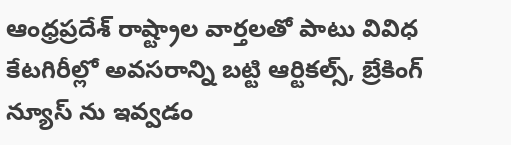ఆంధ్రప్రదేశ్ రాష్ట్రాల వార్తలతో పాటు వివిధ కేటగిరీల్లో అవసరాన్ని బట్టి ఆర్టికల్స్, బ్రేకింగ్ న్యూస్ ను ఇవ్వడం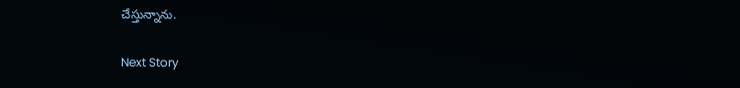చేస్తున్నాను.

Next Story